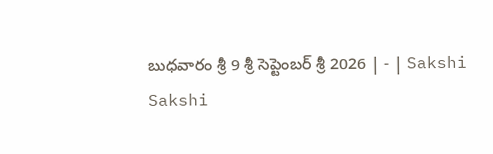బుధవారం శ్రీ 9 శ్రీ సెప్టెంబర్‌ శ్రీ 2026 | - | Sakshi
Sakshi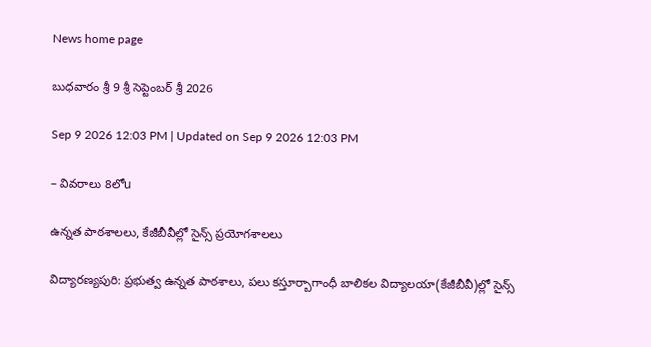News home page

బుధవారం శ్రీ 9 శ్రీ సెప్టెంబర్‌ శ్రీ 2026

Sep 9 2026 12:03 PM | Updated on Sep 9 2026 12:03 PM

– వివరాలు 8లోu

ఉన్నత పాఠశాలలు, కేజీబీవీల్లో సైన్స్‌ ప్రయోగశాలలు

విద్యారణ్యపురి: ప్రభుత్వ ఉన్నత పాఠశాలు, పలు కస్తూర్బాగాంధీ బాలికల విద్యాలయా(కేజీబీవీ)ల్లో సైన్స్‌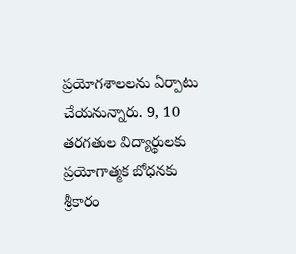ప్రయోగశాలలను ఏర్పాటు చేయనున్నారు. 9, 10 తరగతుల విద్యార్థులకు ప్రయోగాత్మక బోధనకు శ్రీకారం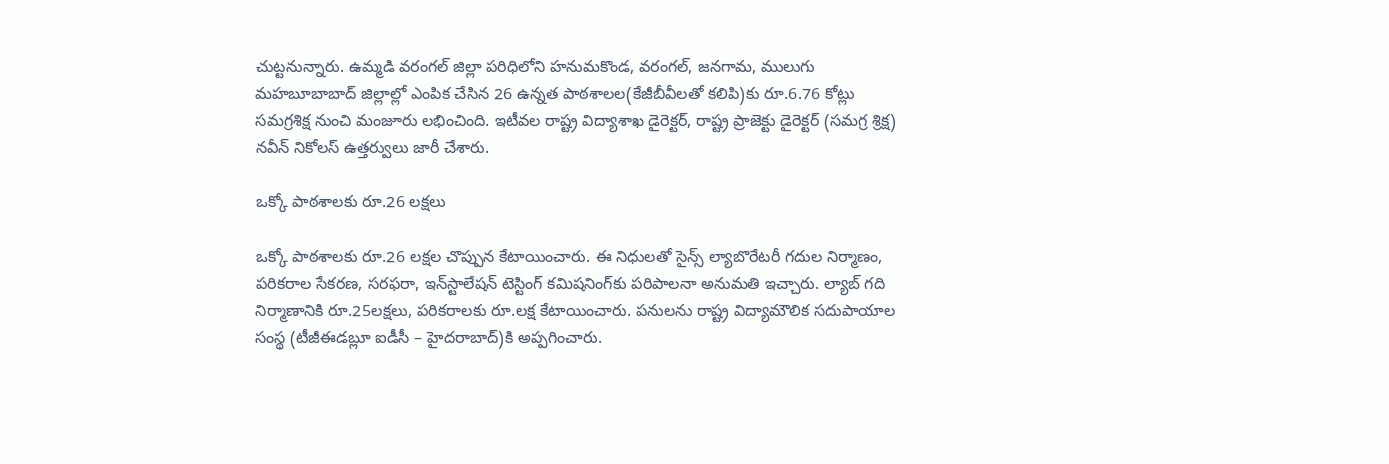చుట్టనున్నారు. ఉమ్మడి వరంగల్‌ జిల్లా పరిధిలోని హనుమకొండ, వరంగల్‌, జనగామ, ములుగు మహబూబాబాద్‌ జిల్లాల్లో ఎంపిక చేసిన 26 ఉన్నత పాఠశాలల(కేజీబీవీలతో కలిపి)కు రూ.6.76 కోట్లు సమగ్రశిక్ష నుంచి మంజూరు లభించింది. ఇటీవల రాష్ట్ర విద్యాశాఖ డైరెక్టర్‌, రాష్ట్ర ప్రాజెక్టు డైరెక్టర్‌ (సమగ్ర శ్రిక్ష) నవీన్‌ నికోలస్‌ ఉత్తర్వులు జారీ చేశారు.

ఒక్కో పాఠశాలకు రూ.26 లక్షలు

ఒక్కో పాఠశాలకు రూ.26 లక్షల చొప్పున కేటాయించారు. ఈ నిధులతో సైన్స్‌ ల్యాబొరేటరీ గదుల నిర్మాణం, పరికరాల సేకరణ, సరఫరా, ఇన్‌స్టాలేషన్‌ టెస్టింగ్‌ కమిషనింగ్‌కు పరిపాలనా అనుమతి ఇచ్చారు. ల్యాబ్‌ గది నిర్మాణానికి రూ.25లక్షలు, పరికరాలకు రూ.లక్ష కేటాయించారు. పనులను రాష్ట్ర విద్యామౌలిక సదుపాయాల సంస్థ (టీజీఈడబ్లూ ఐడీసీ – హైదరాబాద్‌)కి అప్పగించారు.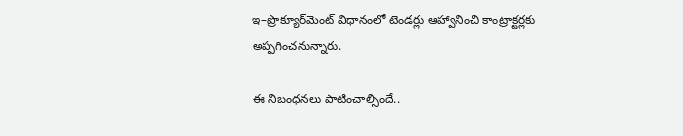ఇ–ప్రొక్యూర్‌మెంట్‌ విధానంలో టెండర్లు ఆహ్వానించి కాంట్రాక్టర్లకు అప్పగించనున్నారు.

ఈ నిబంధనలు పాటించాల్సిందే..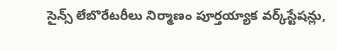సైన్స్‌ లేబొరేటరీలు నిర్మాణం పూర్తయ్యాక వర్క్‌స్టేషన్లు,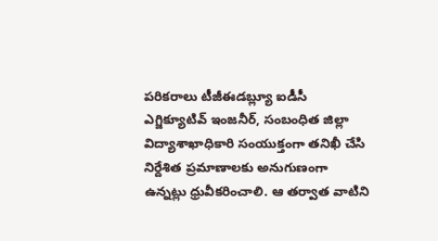పరికరాలు టీజీఈడబ్ల్యూ ఐడీసీ ఎగ్జిక్యూటివ్‌ ఇంజనీర్‌, సంబంధిత జిల్లా విద్యాశాఖాధికారి సంయుక్తంగా తనిఖీ చేసి నిర్దేశిత ప్రమాణాలకు అనుగుణంగా ఉన్నట్లు ధ్రువీకరించాలి. ఆ తర్వాత వాటిని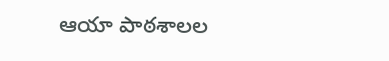ఆయా పాఠశాలల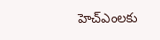హెచ్‌ఎంలకు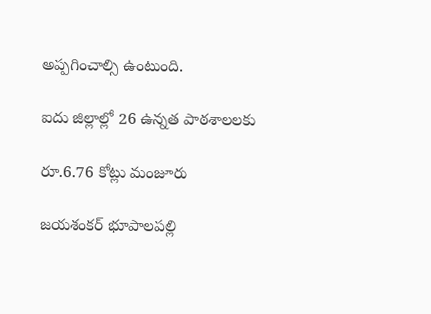అప్పగించాల్సి ఉంటుంది.

ఐదు జిల్లాల్లో 26 ఉన్నత పాఠశాలలకు

రూ.6.76 కోట్లు మంజూరు

జయశంకర్‌ భూపాలపల్లి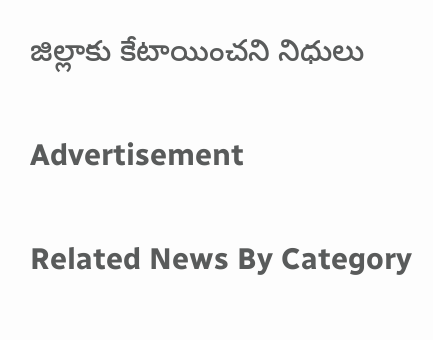జిల్లాకు కేటాయించని నిధులు

Advertisement

Related News By Category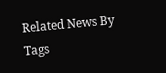Related News By Tags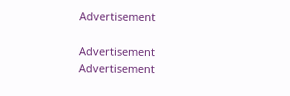Advertisement

Advertisement
Advertisement